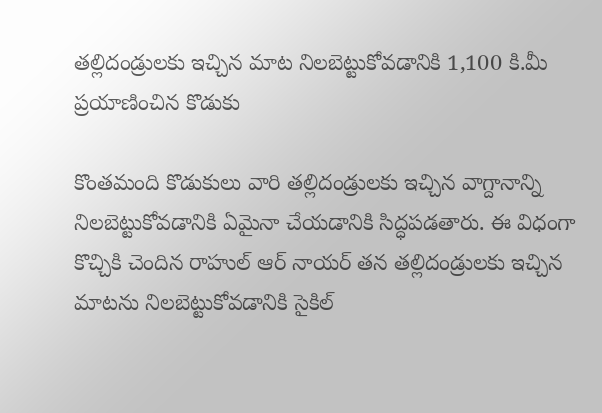తల్లిదండ్రులకు ఇచ్చిన మాట నిలబెట్టుకోవడానికి 1,100 కి.మీ ప్రయాణించిన కొడుకు

కొంతమంది కొడుకులు వారి తల్లిదండ్రులకు ఇచ్చిన వాగ్దానాన్ని నిలబెట్టుకోవడానికి ఏమైనా చేయడానికి సిద్ధపడతారు. ఈ విధంగా కొచ్చికి చెందిన రాహుల్ ఆర్ నాయర్ తన తల్లిదండ్రులకు ఇచ్చిన మాటను నిలబెట్టుకోవడానికి సైకిల్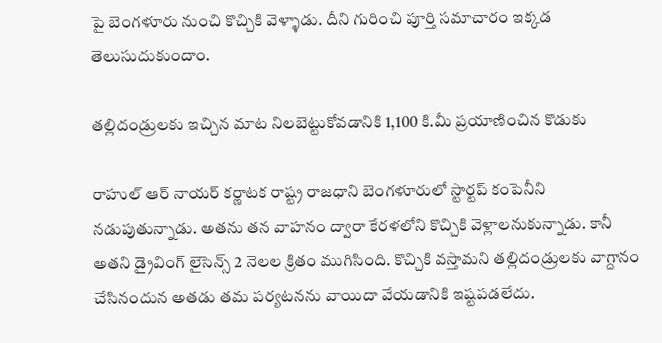పై బెంగళూరు నుంచి కొచ్చికి వెళ్ళాడు. దీని గురించి పూర్తి సమాచారం ఇక్కడ తెలుసుదుకుందాం.

తల్లిదండ్రులకు ఇచ్చిన మాట నిలబెట్టుకోవడానికి 1,100 కి.మీ ప్రయాణించిన కొడుకు

రాహుల్ ఆర్ నాయర్ కర్ణాటక రాష్ట్ర రాజధాని బెంగళూరులో స్టార్టప్ కంపెనీని నడుపుతున్నాడు. అతను తన వాహనం ద్వారా కేరళలోని కొచ్చికి వెళ్లాలనుకున్నాడు. కానీ అతని డ్రైవింగ్ లైసెన్స్ 2 నెలల క్రితం ముగిసింది. కొచ్చికి వస్తామని తల్లిదండ్రులకు వాగ్దానం చేసినందున అతడు తమ పర్యటనను వాయిదా వేయడానికి ఇష్టపడలేదు.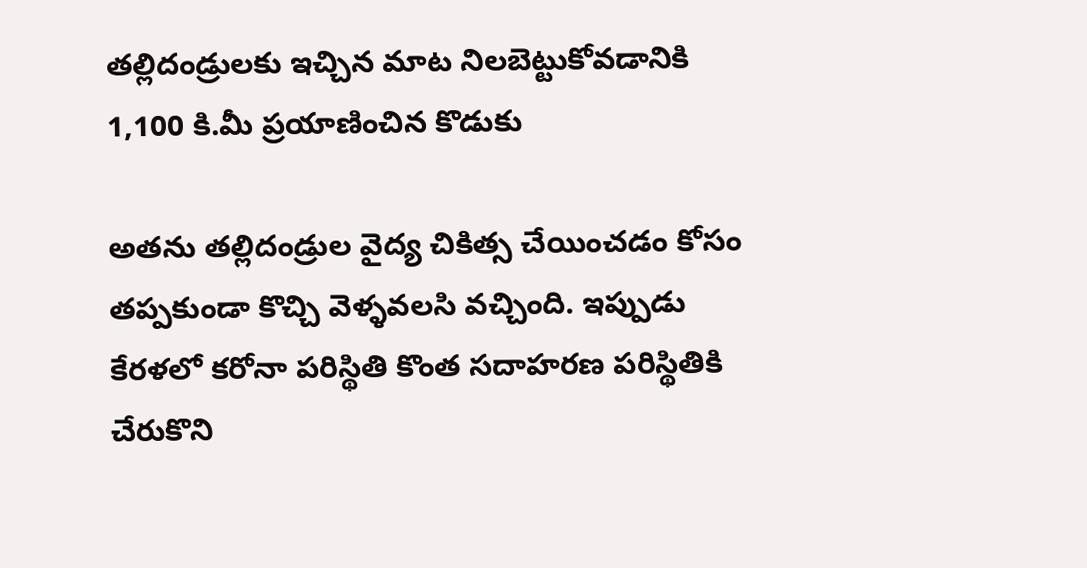తల్లిదండ్రులకు ఇచ్చిన మాట నిలబెట్టుకోవడానికి 1,100 కి.మీ ప్రయాణించిన కొడుకు

అతను తల్లిదండ్రుల వైద్య చికిత్స చేయించడం కోసం తప్పకుండా కొచ్చి వెళ్ళవలసి వచ్చింది. ఇప్పుడు కేరళలో కరోనా పరిస్థితి కొంత సదాహరణ పరిస్థితికి చేరుకొని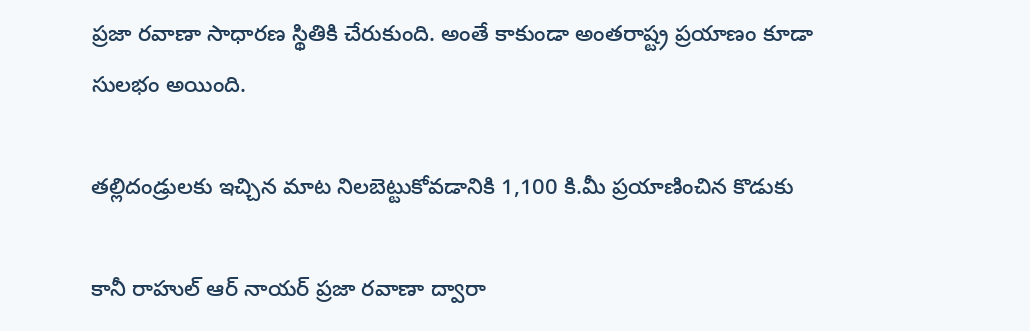ప్రజా రవాణా సాధారణ స్థితికి చేరుకుంది. అంతే కాకుండా అంతరాష్ట్ర ప్రయాణం కూడా సులభం అయింది.

తల్లిదండ్రులకు ఇచ్చిన మాట నిలబెట్టుకోవడానికి 1,100 కి.మీ ప్రయాణించిన కొడుకు

కానీ రాహుల్ ఆర్ నాయర్ ప్రజా రవాణా ద్వారా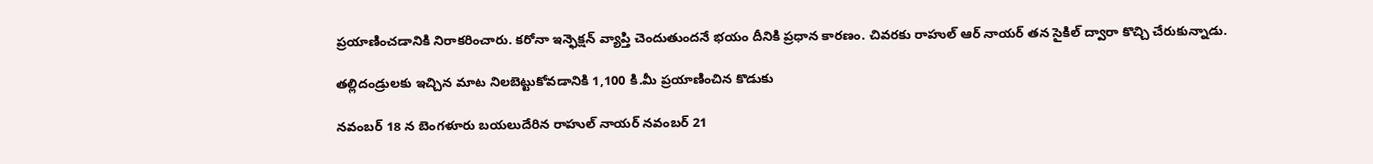ప్రయాణించడానికి నిరాకరించారు. కరోనా ఇన్ఫెక్షన్ వ్యాప్తి చెందుతుందనే భయం దీనికి ప్రధాన కారణం. చివరకు రాహుల్ ఆర్ నాయర్ తన సైకిల్ ద్వారా కొచ్చి చేరుకున్నాడు.

తల్లిదండ్రులకు ఇచ్చిన మాట నిలబెట్టుకోవడానికి 1,100 కి.మీ ప్రయాణించిన కొడుకు

నవంబర్ 18 న బెంగళూరు బయలుదేరిన రాహుల్ నాయర్ నవంబర్ 21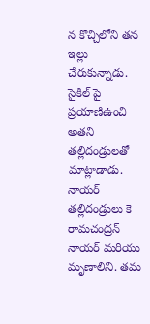న కొచ్చిలోని తన ఇల్లు చేరుకున్నాడు. సైకిల్ పై ప్రయాణిఉంచి అతని తల్లిదండ్రులతో మాట్లాడాడు. నాయర్ తల్లిదండ్రులు కె రామచంద్రన్ నాయర్ మరియు మృణాలిని. తమ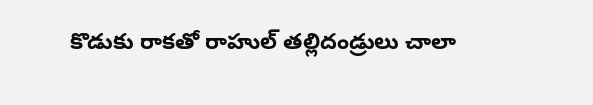కొడుకు రాకతో రాహుల్ తల్లిదండ్రులు చాలా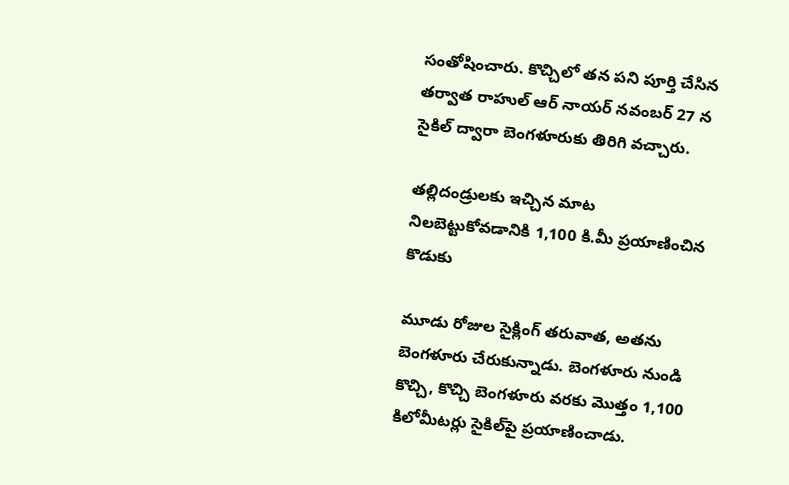సంతోషించారు. కొచ్చిలో తన పని పూర్తి చేసిన తర్వాత రాహుల్ ఆర్ నాయర్ నవంబర్ 27 న సైకిల్ ద్వారా బెంగళూరుకు తిరిగి వచ్చారు.

తల్లిదండ్రులకు ఇచ్చిన మాట నిలబెట్టుకోవడానికి 1,100 కి.మీ ప్రయాణించిన కొడుకు

మూడు రోజుల సైక్లింగ్ తరువాత, అతను బెంగళూరు చేరుకున్నాడు. బెంగళూరు నుండి కొచ్చి, కొచ్చి బెంగళూరు వరకు మొత్తం 1,100 కిలోమీటర్లు సైకిల్‌పై ప్రయాణించాడు.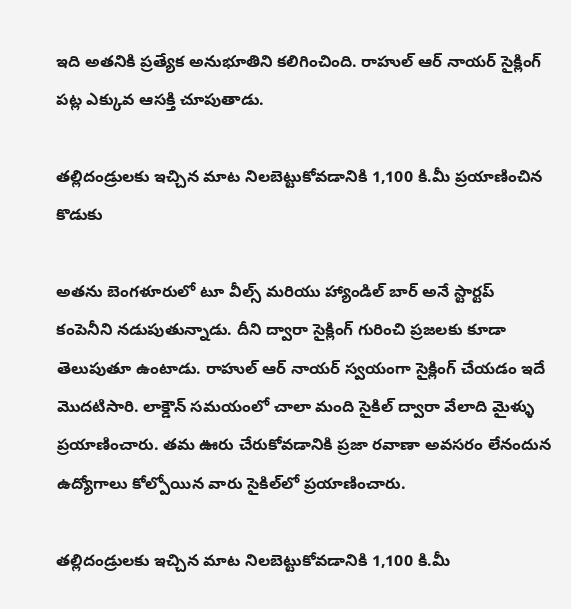ఇది అతనికి ప్రత్యేక అనుభూతిని కలిగించింది. రాహుల్ ఆర్ నాయర్ సైక్లింగ్ పట్ల ఎక్కువ ఆసక్తి చూపుతాడు.

తల్లిదండ్రులకు ఇచ్చిన మాట నిలబెట్టుకోవడానికి 1,100 కి.మీ ప్రయాణించిన కొడుకు

అతను బెంగళూరులో టూ వీల్స్ మరియు హ్యాండిల్ బార్ అనే స్టార్టప్ కంపెనీని నడుపుతున్నాడు. దీని ద్వారా సైక్లింగ్ గురించి ప్రజలకు కూడా తెలుపుతూ ఉంటాడు. రాహుల్ ఆర్ నాయర్ స్వయంగా సైక్లింగ్ చేయడం ఇదే మొదటిసారి. లాక్డౌన్ సమయంలో చాలా మంది సైకిల్ ద్వారా వేలాది మైళ్ళు ప్రయాణించారు. తమ ఊరు చేరుకోవడానికి ప్రజా రవాణా అవసరం లేనందున ఉద్యోగాలు కోల్పోయిన వారు సైకిల్‌లో ప్రయాణించారు.

తల్లిదండ్రులకు ఇచ్చిన మాట నిలబెట్టుకోవడానికి 1,100 కి.మీ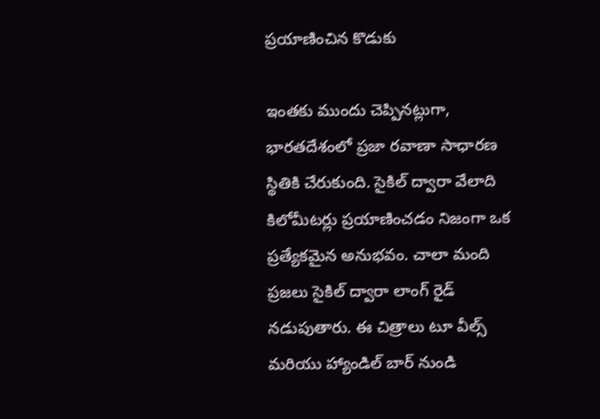ప్రయాణించిన కొడుకు

ఇంతకు ముందు చెప్పినట్లుగా, భారతదేశంలో ప్రజా రవాణా సాధారణ స్థితికి చేరుకుంది. సైకిల్ ద్వారా వేలాది కిలోమీటర్లు ప్రయాణించడం నిజంగా ఒక ప్రత్యేకమైన అనుభవం. చాలా మంది ప్రజలు సైకిల్ ద్వారా లాంగ్ రైడ్ నడుపుతారు. ఈ చిత్రాలు టూ వీల్స్ మరియు హ్యాండిల్ బార్ నుండి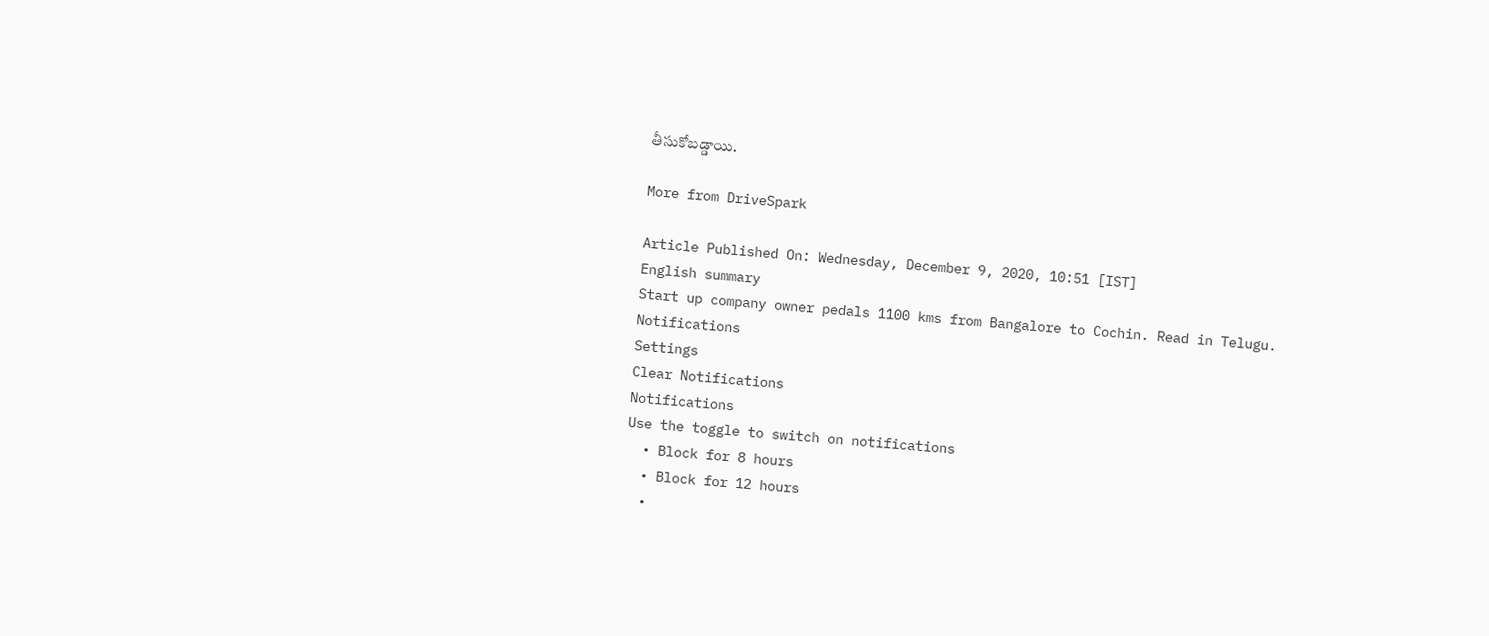తీసుకోబడ్డాయి.

More from DriveSpark

Article Published On: Wednesday, December 9, 2020, 10:51 [IST]
English summary
Start up company owner pedals 1100 kms from Bangalore to Cochin. Read in Telugu.
Notifications
Settings
Clear Notifications
Notifications
Use the toggle to switch on notifications
  • Block for 8 hours
  • Block for 12 hours
  •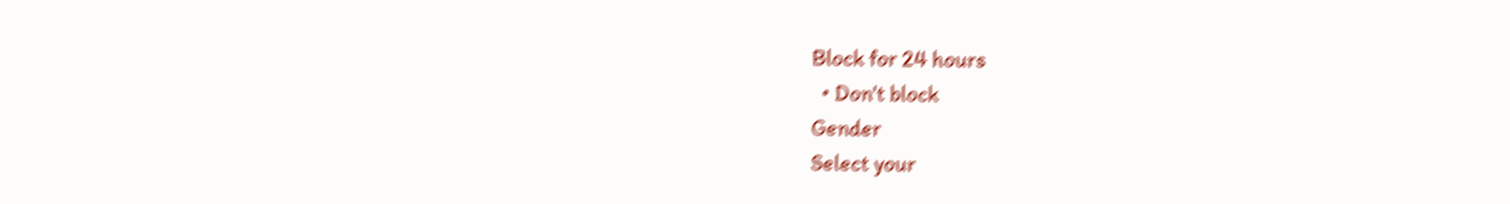Block for 24 hours
  • Don't block
Gender
Select your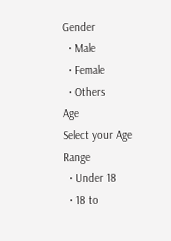Gender
  • Male
  • Female
  • Others
Age
Select your Age Range
  • Under 18
  • 18 to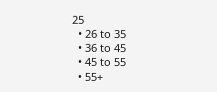25
  • 26 to 35
  • 36 to 45
  • 45 to 55
  • 55+